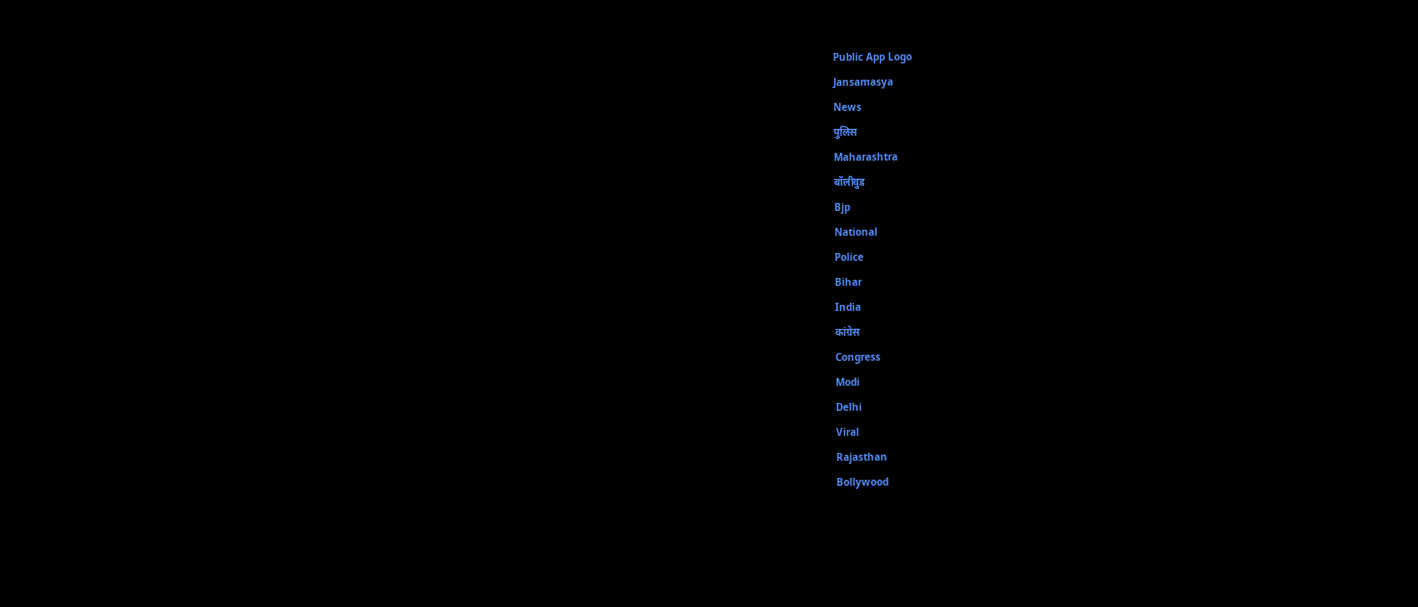Public App Logo
Jansamasya
News
पुलिस
Maharashtra
बॉलीवुड
Bjp
National
Police
Bihar
India
कांग्रेस
Congress
Modi
Delhi
Viral
Rajasthan
Bollywood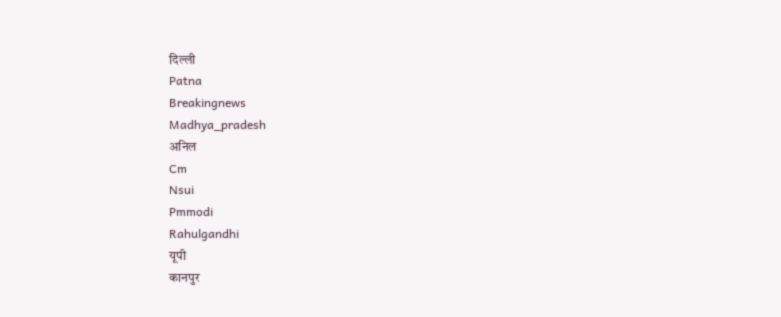दिल्ली
Patna
Breakingnews
Madhya_pradesh
अनिल
Cm
Nsui
Pmmodi
Rahulgandhi
यूपी
कानपुर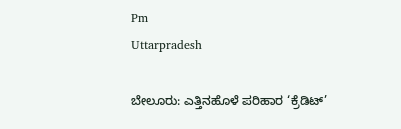Pm
Uttarpradesh

ಬೇಲೂರು: ಎತ್ತಿನಹೊಳೆ ಪರಿಹಾರ ‘ಕ್ರೆಡಿಟ್’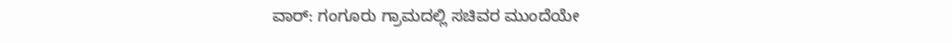ವಾರ್: ಗಂಗೂರು ಗ್ರಾಮದಲ್ಲಿ ಸಚಿವರ ಮುಂದೆಯೇ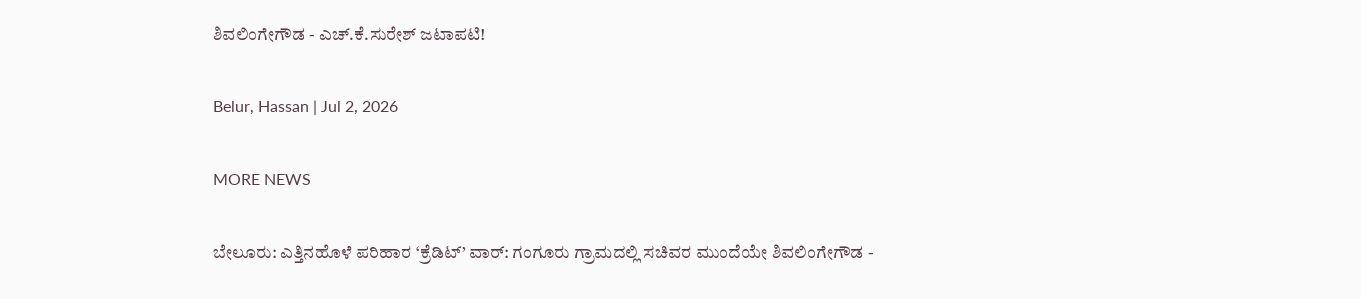ಶಿವಲಿಂಗೇಗೌಡ - ಎಚ್.ಕೆ.ಸುರೇಶ್ ಜಟಾಪಟಿ!

Belur, Hassan | Jul 2, 2026

MORE NEWS

ಬೇಲೂರು: ಎತ್ತಿನಹೊಳೆ ಪರಿಹಾರ ‘ಕ್ರೆಡಿಟ್’ ವಾರ್: ಗಂಗೂರು ಗ್ರಾಮದಲ್ಲಿ ಸಚಿವರ ಮುಂದೆಯೇ ಶಿವಲಿಂಗೇಗೌಡ -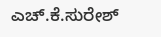ಎಚ್.ಕೆ.ಸುರೇಶ್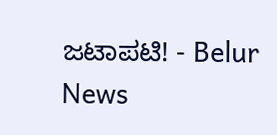ಜಟಾಪಟಿ! - Belur News